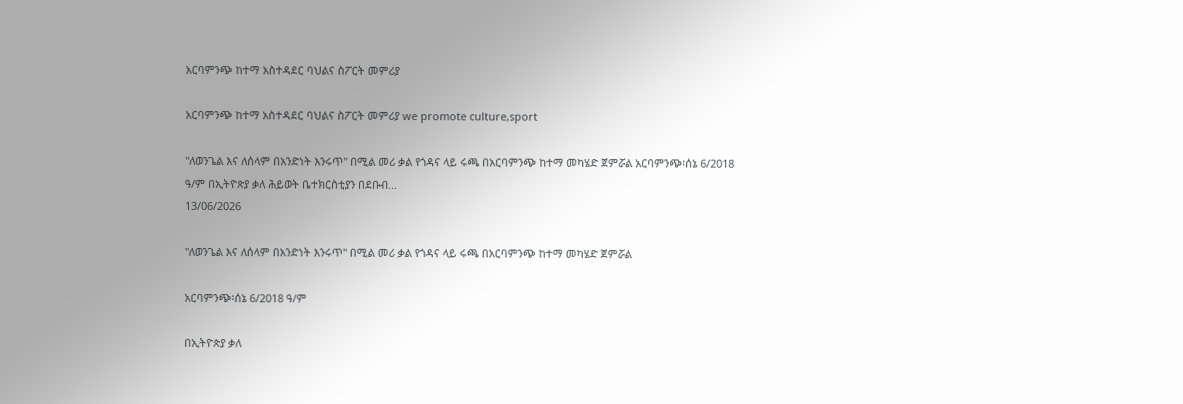አርባምንጭ ከተማ አስተዳደር ባህልና ስፖርት መምሪያ

አርባምንጭ ከተማ አስተዳደር ባህልና ስፖርት መምሪያ we promote culture,sport

"ለወንጌል እና ለሰላም በአንድነት እንሩጥ" በሚል መሪ ቃል የጎዳና ላይ ሩጫ በአርባምንጭ ከተማ መካሄድ ጀምሯል አርባምንጭ፡ሰኔ 6/2018 ዓ/ም በኢትዮጵያ ቃለ ሕይወት ቤተክርስቲያን በደቡብ...
13/06/2026

"ለወንጌል እና ለሰላም በአንድነት እንሩጥ" በሚል መሪ ቃል የጎዳና ላይ ሩጫ በአርባምንጭ ከተማ መካሄድ ጀምሯል

አርባምንጭ፡ሰኔ 6/2018 ዓ/ም

በኢትዮጵያ ቃለ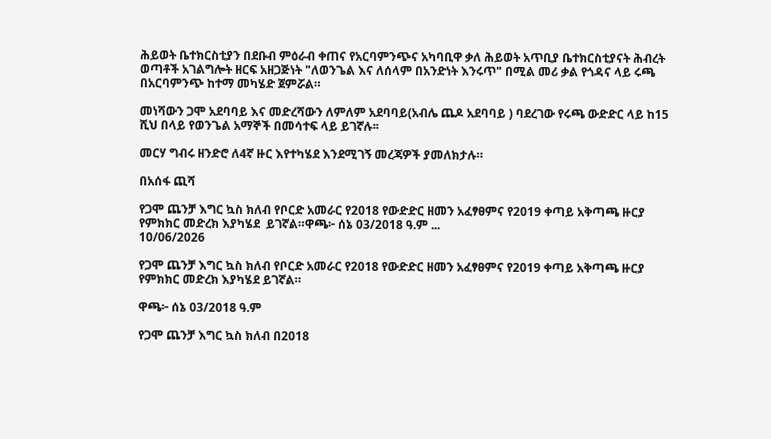ሕይወት ቤተክርስቲያን በደቡብ ምዕራብ ቀጠና የአርባምንጭና አካባቢዋ ቃለ ሕይወት አጥቢያ ቤተክርስቲያናት ሕብረት ወጣቶች አገልግሎት ዘርፍ አዘጋጅነት "ለወንጌል እና ለሰላም በአንድነት እንሩጥ" በሚል መሪ ቃል የጎዳና ላይ ሩጫ በአርባምንጭ ከተማ መካሄድ ጀምሯል።

መነሻውን ጋሞ አደባባይ እና መድረሻውን ለምለም አደባባይ(አብሌ ጨዶ አደባባይ ) ባደረገው የሩጫ ውድድር ላይ ከ15 ሺህ በላይ የወንጌል አማኞች በመሳተፍ ላይ ይገኛሉ፡፡

መርሃ ግብሩ ዘንድሮ ለ4ኛ ዙር እየተካሄደ እንደሚገኝ መረጃዎች ያመለክታሉ።

በአሰፋ ጪሻ

የጋሞ ጨንቻ እግር ኳስ ክለብ የቦርድ አመራር የ2018 የውድድር ዘመን አፈፃፀምና የ2019 ቀጣይ አቅጣጫ ዙርያ የምክክር መድረክ እያካሄደ  ይገኛል።ዋጫ፦ ሰኔ 03/2018 ዓ.ም ...
10/06/2026

የጋሞ ጨንቻ እግር ኳስ ክለብ የቦርድ አመራር የ2018 የውድድር ዘመን አፈፃፀምና የ2019 ቀጣይ አቅጣጫ ዙርያ የምክክር መድረክ እያካሄደ ይገኛል።

ዋጫ፦ ሰኔ 03/2018 ዓ.ም

የጋሞ ጨንቻ እግር ኳስ ክለብ በ2018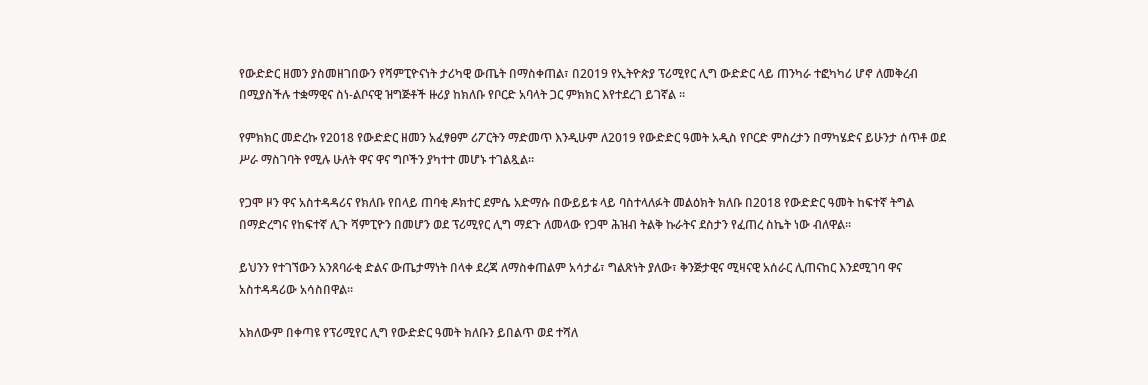የውድድር ዘመን ያስመዘገበውን የሻምፒዮናነት ታሪካዊ ውጤት በማስቀጠል፣ በ2019 የኢትዮጵያ ፕሪሚየር ሊግ ውድድር ላይ ጠንካራ ተፎካካሪ ሆኖ ለመቅረብ በሚያስችሉ ተቋማዊና ስነ-ልቦናዊ ዝግጅቶች ዙሪያ ከክለቡ የቦርድ አባላት ጋር ምክክር እየተደረገ ይገኛል ።

የምክክር መድረኩ የ2018 የውድድር ዘመን አፈፃፀም ሪፖርትን ማድመጥ እንዲሁም ለ2019 የውድድር ዓመት አዲስ የቦርድ ምስረታን በማካሄድና ይሁንታ ሰጥቶ ወደ ሥራ ማስገባት የሚሉ ሁለት ዋና ዋና ግቦችን ያካተተ መሆኑ ተገልጿል።

የጋሞ ዞን ዋና አስተዳዳሪና የክለቡ የበላይ ጠባቂ ዶክተር ደምሴ አድማሱ በውይይቱ ላይ ባስተላለፉት መልዕክት ክለቡ በ2018 የውድድር ዓመት ከፍተኛ ትግል በማድረግና የከፍተኛ ሊጉ ሻምፒዮን በመሆን ወደ ፕሪሚየር ሊግ ማደጉ ለመላው የጋሞ ሕዝብ ትልቅ ኩራትና ደስታን የፈጠረ ስኬት ነው ብለዋል።

ይህንን የተገኘውን አንጸባራቂ ድልና ውጤታማነት በላቀ ደረጃ ለማስቀጠልም አሳታፊ፣ ግልጽነት ያለው፣ ቅንጅታዊና ሚዛናዊ አሰራር ሊጠናከር እንደሚገባ ዋና አስተዳዳሪው አሳስበዋል።

አክለውም በቀጣዩ የፕሪሚየር ሊግ የውድድር ዓመት ክለቡን ይበልጥ ወደ ተሻለ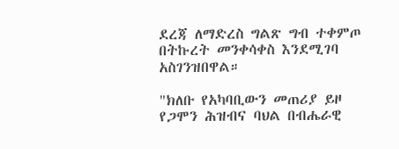ደረጃ ለማድረስ ግልጽ ግብ ተቀምጦ በትኩረት መንቀሳቀስ እንደሚገባ አስገንዝበዋል።

"ክለቡ የአካባቢውን መጠሪያ ይዞ የጋሞን ሕዝብና ባህል በብሔራዊ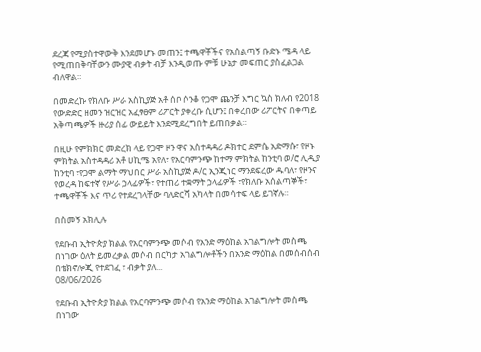ደረጃ የሚያስተዋውቅ እንደመሆኑ መጠን፤ ተጫዋቾችና የአሰልጣኝ ቡድኑ ሜዳ ላይ የሚጠበቅባቸውን ሙያዊ ብቃት ብቻ እንዲወጡ ምቹ ሁኔታ መፍጠር ያስፈልጋል ብለዋል።

በመድረኩ የክለቡ ሥራ አስኪያጅ አቶ ሰቦ ሶንቆ የጋሞ ጨንቻ እግር ኳስ ክለብ የ2018 የውድድር ዘመን ዝርዝር አፈፃፀም ሪፖርት ያቀረቡ ሲሆን፤ በቀረበው ሪፖርትና በቀጣይ አቅጣጫዎች ዙሪያ ሰፊ ውይይት እንደሚደረግበት ይጠበቃል።

በዚሁ የምክክር መድረክ ላይ የጋሞ ዞን ዋና አስተዳዳሪ ዶክተር ደምሴ አድማሱ፣ የዞኑ ምክትል አስተዳዳሪ አቶ ሀኪሜ አየለ፣ የአርባምንጭ ከተማ ምክትል ከንቲባ ወ/ሮ ሊዲያ ከንቲባ ፣የጋሞ ልማት ማህበር ሥራ አስኪያጅ ዶ/ር ኢንጂነር ማንደፍረው ዱባለ፣ የዞንና የወረዳ ከፍተኛ የሥራ ኃላፊዎች፣ የተጠሪ ተቋማት ኃላፊዎች ፣የክለቡ አሰልጣኞች፣ ተጫዋቾች እና ጥሪ የተደረገላቸው ባለድርሻ አካላት በመሳተፍ ላይ ይገኛሉ።

በስመኝ አክሊሉ

የደቡብ ኢትዮጵያ ክልል የአርባምንጭ መሶብ የአንድ ማዕከል አገልግሎት መስጫ  በነገው ዕለት ይመረቃል መሶብ በርካታ አገልግሎቶችን በአንድ ማዕከል በመሰብሰብ በቴክኖሎጂ የተደገፈ ፣ ብቃት ያለ...
08/06/2026

የደቡብ ኢትዮጵያ ክልል የአርባምንጭ መሶብ የአንድ ማዕከል አገልግሎት መስጫ በነገው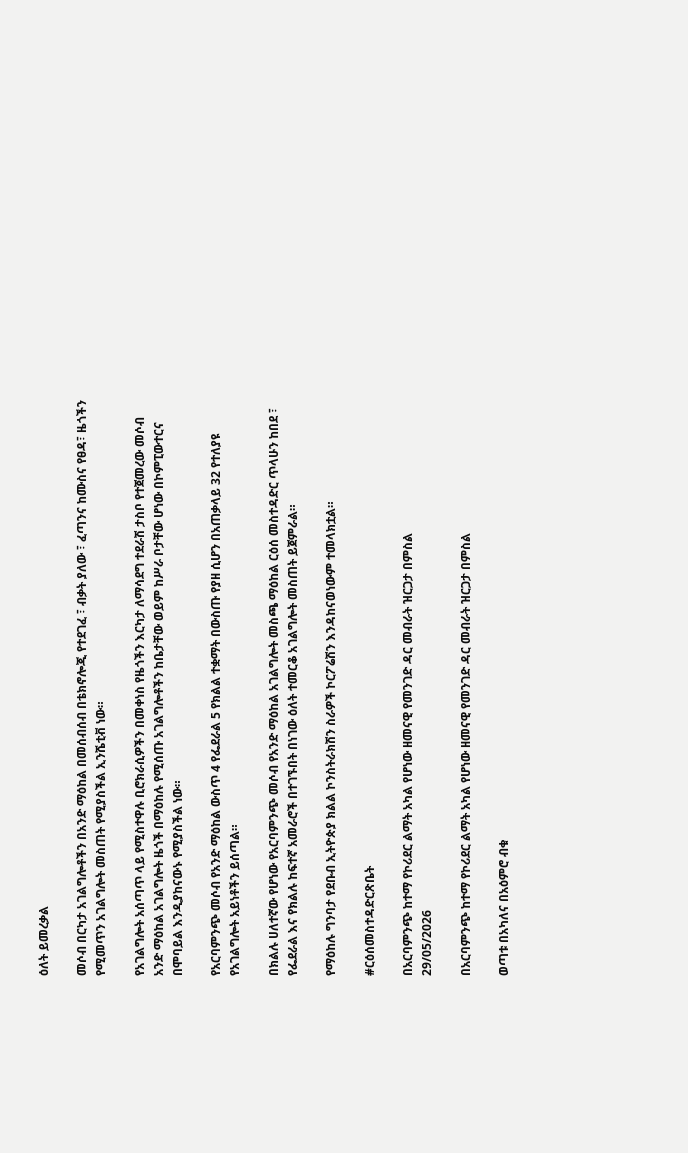ዕለት ይመረቃል

መሶብ በርካታ አገልግሎቶችን በአንድ ማዕከል በመሰብሰብ በቴክኖሎጂ የተደገፈ ፣ ብቃት ያለው ፣ ፈጣንና ከሙስና የፀዳ፣ ዜጎችን የሚመጥን አገልግሎት መስጠት የሚያስችል ኢንሼቲቭ ነው።

የአገልግሎት አሰጣጥ ላይ የሚስተዋሉ ቢሮክራሲዎችን በመቀነስ የዜጎችን እርካታ ለማሳደግ ተደራሽ ታስቦ የተጀመረው መሶብ አንድ ማዕከል አገልግሎት ዜጎች በማዕከሉ የሚሰጡ አገልግሎቶችን ከቤታቸው ወይም ከሥራ ቦታቸው ሆነው በኮምፒውተርና በሞባይል እንዲያከናውኑ የሚያስችል ነው።

የአርባምንጭ መሶብ የአንድ ማዕከል ውስጥ 4 የፌደራል 5 የክልል ተቋማት በውስጡ የያዘ ሲሆን በአጠቃላይ 32 የተለያዩ የአገልግሎት አይነቶችን ይሰጣል።

በክልሉ ሀለተኛው የሆነው የአርባምንጭ መሶብ የአንድ ማዕከል አገልግሎት መስጫ ማዕከል ርዕሰ መስተዳድር ጥላሁን ከበደ ፣ የፌደራል እና የክልሉ ከፍተኛ አመራሮች በተገኙበት በነገው ዕለት ተመርቆ አገልግሎት መስጠት ይጀምራል።

የማዕከሉ ግንባታ የደቡብ ኢትዮጵያ ክልል ኮንስትራክሽን ስራዎች ኮርፖሬሽን እንዳከናወነውም ተመላክቷል።

#ርዕሰመስተዳድርጽቤት

በአርባምንጭ ከተማ የኮሪደር ልማት አካል የሆነው ዘመናዊ የመንገድ ዳር መብራት ዝርጋታ በምስል
29/05/2026

በአርባምንጭ ከተማ የኮሪደር ልማት አካል የሆነው ዘመናዊ የመንገድ ዳር መብራት ዝርጋታ በምስል

ወጣቱ በአካለና በአዕምሮ ብቁ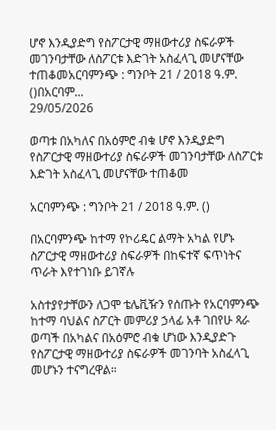ሆኖ እንዲያድግ የስፖርታዊ ማዘውተሪያ ስፍራዎች መገንባታቸው ለስፖርቱ እድገት አስፈላጊ መሆናቸው ተጠቆመአርባምንጭ : ግንቦት 21 / 2018 ዓ.ም. ()በአርባም...
29/05/2026

ወጣቱ በአካለና በአዕምሮ ብቁ ሆኖ እንዲያድግ የስፖርታዊ ማዘውተሪያ ስፍራዎች መገንባታቸው ለስፖርቱ እድገት አስፈላጊ መሆናቸው ተጠቆመ

አርባምንጭ : ግንቦት 21 / 2018 ዓ.ም. ()

በአርባምንጭ ከተማ የኮሪዴር ልማት አካል የሆኑ ስፖርታዊ ማዘውተሪያ ስፍራዎች በከፍተኛ ፍጥነትና ጥራት እየተገነቡ ይገኛሉ

አስተያየታቸውን ለጋሞ ቴሌቪዥን የሰጡት የአርባምንጭ ከተማ ባህልና ስፖርት መምሪያ ኃላፊ አቶ ገበየሁ ጻራ ወጣች በአካልና በአዕምሮ ብቁ ሆነው እንዲያድጉ የስፖርታዊ ማዘውተሪያ ስፍራዎች መገንባት አስፈላጊ መሆኑን ተናግረዋል።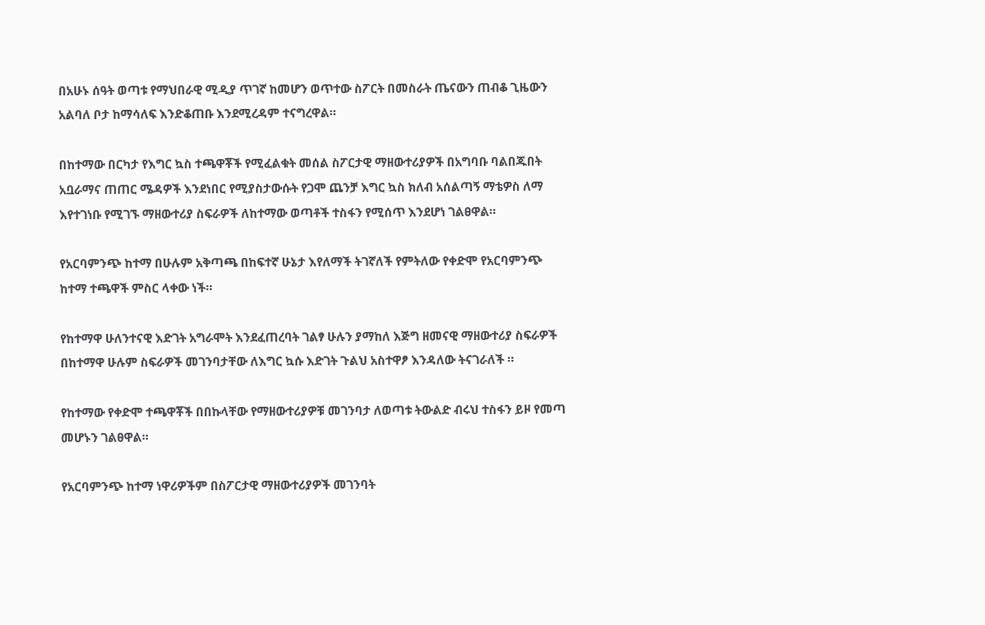በአሁኑ ሰዓት ወጣቱ የማህበራዊ ሚዲያ ጥገኛ ከመሆን ወጥተው ስፖርት በመስራት ጤናውን ጠብቆ ጊዜውን አልባለ ቦታ ከማሳለፍ እንድቆጠቡ እንደሚረዳም ተናግረዋል።

በከተማው በርካታ የእግር ኳስ ተጫዋቾች የሚፈልቁት መሰል ስፖርታዊ ማዘውተሪያዎች በአግባቡ ባልበጁበት አቧራማና ጠጠር ሜዳዎች እንደነበር የሚያስታውሱት የጋሞ ጨንቻ እግር ኳስ ክለብ አሰልጣኝ ማቴዎስ ለማ እየተገነቡ የሚገኙ ማዘውተሪያ ስፍራዎች ለከተማው ወጣቶች ተስፋን የሚሰጥ እንደሆነ ገልፀዋል።

የአርባምንጭ ከተማ በሁሉም አቅጣጫ በከፍተኛ ሁኔታ እየለማች ትገኛለች የምትለው የቀድሞ የአርባምንጭ ከተማ ተጫዋች ምስር ላቀው ነች።

የከተማዋ ሁለንተናዊ እድገት አግራሞት እንደፈጠረባት ገልፃ ሁሉን ያማከለ እጅግ ዘመናዊ ማዘውተሪያ ስፍራዎች በከተማዋ ሁሉም ስፍራዎች መገንባታቸው ለእግር ኳሱ እድገት ጉልህ አስተዋፆ እንዳለው ትናገራለች ።

የከተማው የቀድሞ ተጫዋቾች በበኩላቸው የማዘውተሪያዎቹ መገንባታ ለወጣቱ ትውልድ ብሩህ ተስፋን ይዞ የመጣ መሆኑን ገልፀዋል።

የአርባምንጭ ከተማ ነዋሪዎችም በስፖርታዊ ማዘውተሪያዎች መገንባት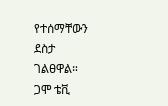የተሰማቸውን ደስታ ገልፀዋል።
ጋሞ ቴቪ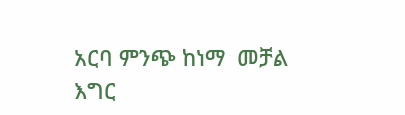አርባ ምንጭ ከነማ  መቻል እግር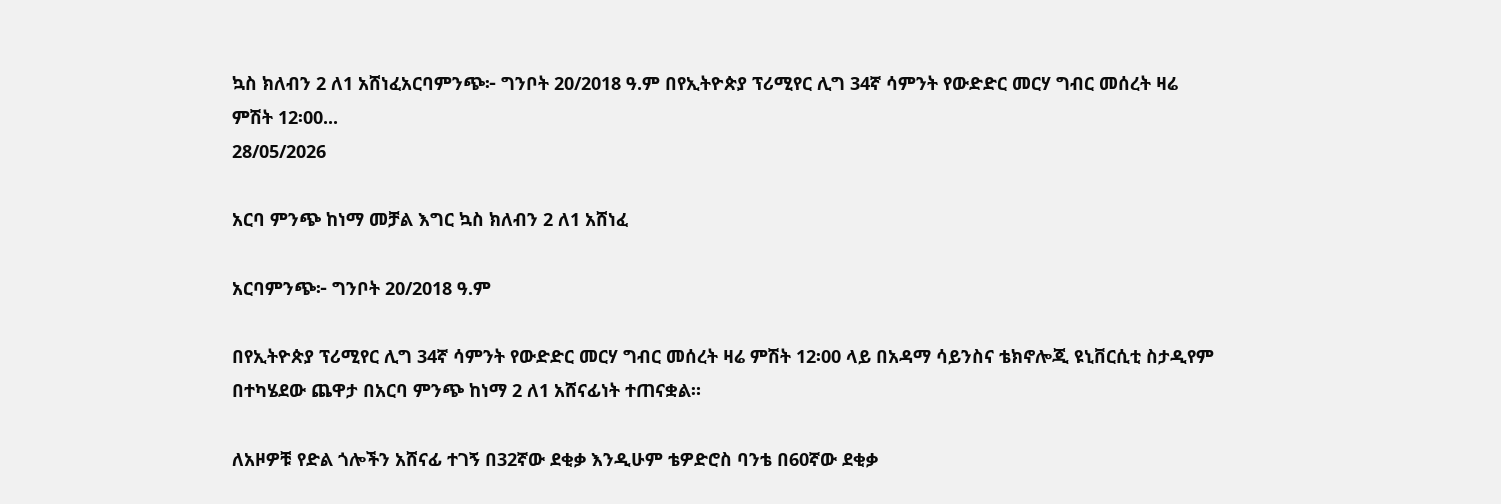ኳስ ክለብን 2 ለ1 አሸነፈአርባምንጭ፦ ግንቦት 20/2018 ዓ.ም በየኢትዮጵያ ፕሪሚየር ሊግ 34ኛ ሳምንት የውድድር መርሃ ግብር መሰረት ዛሬ ምሽት 12፡00...
28/05/2026

አርባ ምንጭ ከነማ መቻል እግር ኳስ ክለብን 2 ለ1 አሸነፈ

አርባምንጭ፦ ግንቦት 20/2018 ዓ.ም

በየኢትዮጵያ ፕሪሚየር ሊግ 34ኛ ሳምንት የውድድር መርሃ ግብር መሰረት ዛሬ ምሽት 12፡00 ላይ በአዳማ ሳይንስና ቴክኖሎጂ ዩኒቨርሲቲ ስታዲየም በተካሄደው ጨዋታ በአርባ ምንጭ ከነማ 2 ለ1 አሸናፊነት ተጠናቋል።

ለአዞዎቹ የድል ጎሎችን አሸናፊ ተገኝ በ32ኛው ደቂቃ እንዲሁም ቴዎድሮስ ባንቴ በ60ኛው ደቂቃ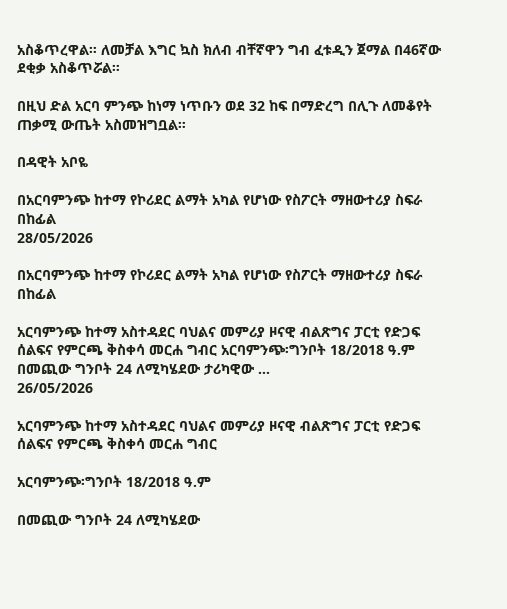አስቆጥረዋል። ለመቻል እግር ኳስ ክለብ ብቸኛዋን ግብ ፈቱዲን ጀማል በ46ኛው ደቂቃ አስቆጥሯል።

በዚህ ድል አርባ ምንጭ ከነማ ነጥቡን ወደ 32 ከፍ በማድረግ በሊጉ ለመቆየት ጠቃሚ ውጤት አስመዝግቧል።

በዳዊት አቦዬ

በአርባምንጭ ከተማ የኮሪደር ልማት አካል የሆነው የስፖርት ማዘውተሪያ ስፍራ በከፊል
28/05/2026

በአርባምንጭ ከተማ የኮሪደር ልማት አካል የሆነው የስፖርት ማዘውተሪያ ስፍራ በከፊል

አርባምንጭ ከተማ አስተዳደር ባህልና መምሪያ ዞናዊ ብልጽግና ፓርቲ የድጋፍ ሰልፍና የምርጫ ቅስቀሳ መርሐ ግብር አርባምንጭ፡ግንቦት 18/2018 ዓ.ም በመጪው ግንቦት 24 ለሚካሄደው ታሪካዊው ...
26/05/2026

አርባምንጭ ከተማ አስተዳደር ባህልና መምሪያ ዞናዊ ብልጽግና ፓርቲ የድጋፍ ሰልፍና የምርጫ ቅስቀሳ መርሐ ግብር

አርባምንጭ፡ግንቦት 18/2018 ዓ.ም

በመጪው ግንቦት 24 ለሚካሄደው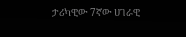ታሪካዊው 7ኛው ሀገራዊ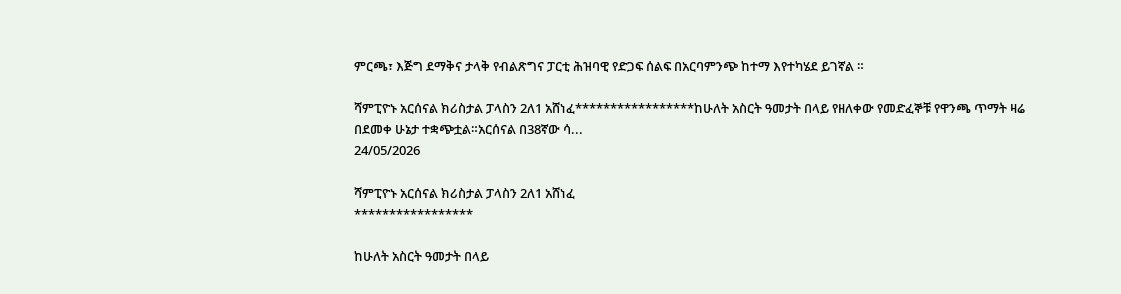ምርጫ፣ እጅግ ደማቅና ታላቅ የብልጽግና ፓርቲ ሕዝባዊ የድጋፍ ሰልፍ በአርባምንጭ ከተማ እየተካሄደ ይገኛል ።

ሻምፒዮኑ አርሰናል ክሪስታል ፓላስን 2ለ1 አሸነፈ*****************ከሁለት አስርት ዓመታት በላይ የዘለቀው የመድፈኞቹ የዋንጫ ጥማት ዛሬ በደመቀ ሁኔታ ተቋጭቷል።አርሰናል በ38ኛው ሳ...
24/05/2026

ሻምፒዮኑ አርሰናል ክሪስታል ፓላስን 2ለ1 አሸነፈ
*****************

ከሁለት አስርት ዓመታት በላይ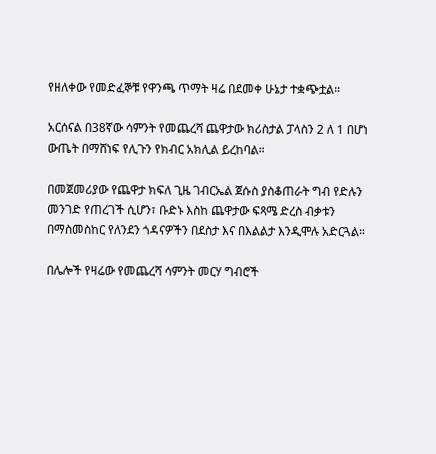የዘለቀው የመድፈኞቹ የዋንጫ ጥማት ዛሬ በደመቀ ሁኔታ ተቋጭቷል።

አርሰናል በ38ኛው ሳምንት የመጨረሻ ጨዋታው ክሪስታል ፓላስን 2 ለ 1 በሆነ ውጤት በማሸነፍ የሊጉን የክብር አክሊል ይረከባል።

በመጀመሪያው የጨዋታ ክፍለ ጊዜ ገብርኤል ጀሱስ ያስቆጠራት ግብ የድሉን መንገድ የጠረገች ሲሆን፣ ቡድኑ እስከ ጨዋታው ፍጻሜ ድረስ ብቃቱን በማስመስከር የለንደን ጎዳናዎችን በደስታ እና በእልልታ እንዲሞሉ አድርጓል።

በሌሎች የዛሬው የመጨረሻ ሳምንት መርሃ ግብሮች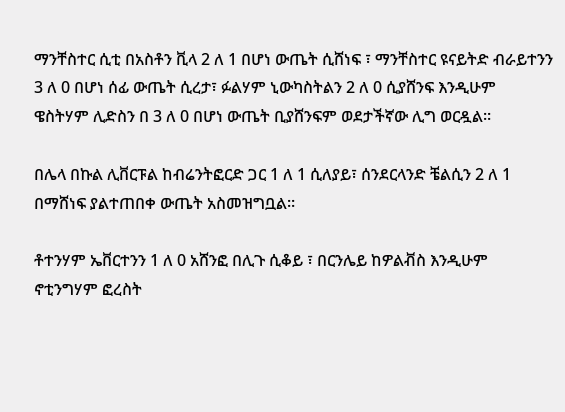ማንቸስተር ሲቲ በአስቶን ቪላ 2 ለ 1 በሆነ ውጤት ሲሸነፍ ፣ ማንቸስተር ዩናይትድ ብራይተንን 3 ለ 0 በሆነ ሰፊ ውጤት ሲረታ፣ ፉልሃም ኒውካስትልን 2 ለ 0 ሲያሸንፍ እንዲሁም ዌስትሃም ሊድስን በ 3 ለ 0 በሆነ ውጤት ቢያሸንፍም ወደታችኛው ሊግ ወርዷል።

በሌላ በኩል ሊቨርፑል ከብሬንትፎርድ ጋር 1 ለ 1 ሲለያይ፣ ሰንደርላንድ ቼልሲን 2 ለ 1 በማሸነፍ ያልተጠበቀ ውጤት አስመዝግቧል።

ቶተንሃም ኤቨርተንን 1 ለ 0 አሸንፎ በሊጉ ሲቆይ ፣ በርንሌይ ከዎልቭስ እንዲሁም ኖቲንግሃም ፎረስት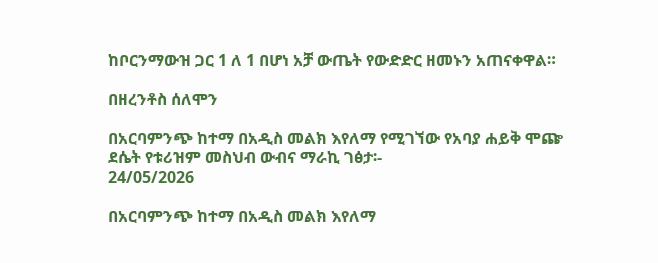ከቦርንማውዝ ጋር 1 ለ 1 በሆነ አቻ ውጤት የውድድር ዘመኑን አጠናቀዋል።

በዘረንቶስ ሰለሞን

በአርባምንጭ ከተማ በአዲስ መልክ እየለማ የሚገኘው የአባያ ሐይቅ ሞጬ ደሴት የቱሪዝም መስህብ ውብና ማራኪ ገፅታ፡-
24/05/2026

በአርባምንጭ ከተማ በአዲስ መልክ እየለማ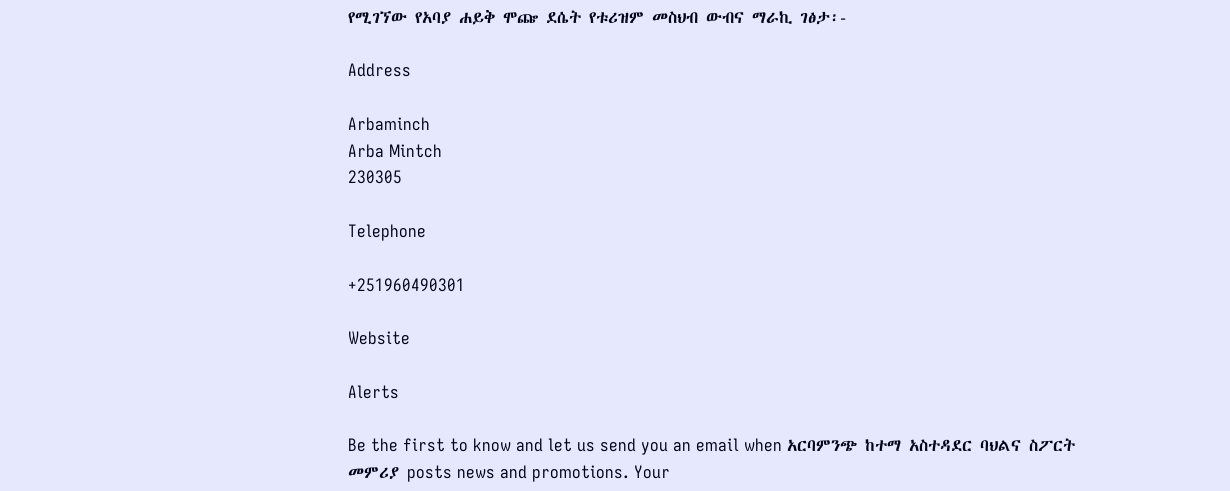የሚገኘው የአባያ ሐይቅ ሞጬ ደሴት የቱሪዝም መስህብ ውብና ማራኪ ገፅታ፡-

Address

Arbaminch
Arba Mintch
230305

Telephone

+251960490301

Website

Alerts

Be the first to know and let us send you an email when አርባምንጭ ከተማ አስተዳደር ባህልና ስፖርት መምሪያ posts news and promotions. Your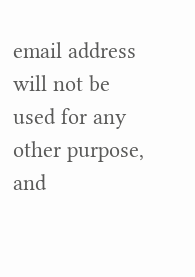email address will not be used for any other purpose, and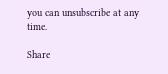you can unsubscribe at any time.

Share